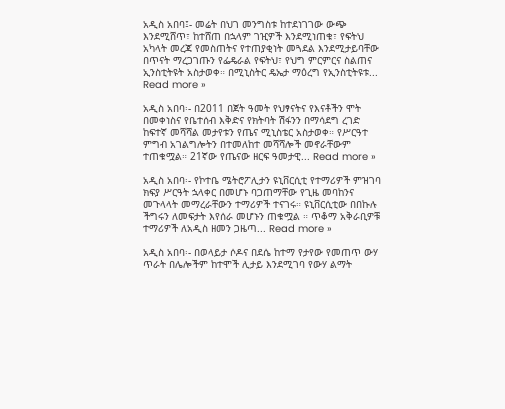አዲስ አበባ፤- መሬት በህገ መንግስቱ ከተደነገገው ውጭ እንደሚሸጥ፣ ከተሸጠ በኋላም ገዢዎች እንደሚነጠቁ፣ የፍትህ አካላት መረጃ የመስጠትና የተጠያቂነት መጓደል እንደሚታይባቸው በጥናት ማረጋገጡን የፌዴራል የፍትህ፣ የህግ ምርምርና ስልጠና ኢንስቲትዩት አስታወቀ። በሚኒስትር ዴኤታ ማዕረግ የኢንስቲትዩቱ... Read more »

አዲስ አበባ፡- በ2011 በጀት ዓመት የህፃናትና የእናቶችን ሞት በመቀነስና የቤተሰብ እቅድና የክትባት ሽፋንን በማሳደግ ረገድ ከፍተኛ መሻሻል መታየቱን የጤና ሚኒስቴር አስታወቀ። የሥርዓተ ምግብ አገልግሎትን በተመለከተ መሻሻሎች መኖራቸውም ተጠቁሟል። 21ኛው የጤናው ዘርፍ ዓመታዊ... Read more »

አዲስ አበባ፡- የኮተቤ ሜትሮፖሊታን ዩኒቨርሲቲ የተማሪዎች ምዝገባ ክፍያ ሥርዓት ኋላቀር በመሆኑ ባጋጠማቸው የጊዜ መባከንና መጉላላት መማረራቸውን ተማሪዎች ተናገሩ። ዩኒቨርሲቲው በበኩሉ ችግሩን ለመፍታት እየሰራ መሆኑን ጠቁሟል ። ጥቆማ አቅራቢዎቹ ተማሪዎች ለአዲስ ዘመን ጋዜጣ... Read more »

አዲስ አበባ፡- በወላይታ ሶዶና በደሴ ከተማ የታየው የመጠጥ ውሃ ጥራት በሌሎችም ከተሞች ሊታይ እንደሚገባ የውሃ ልማት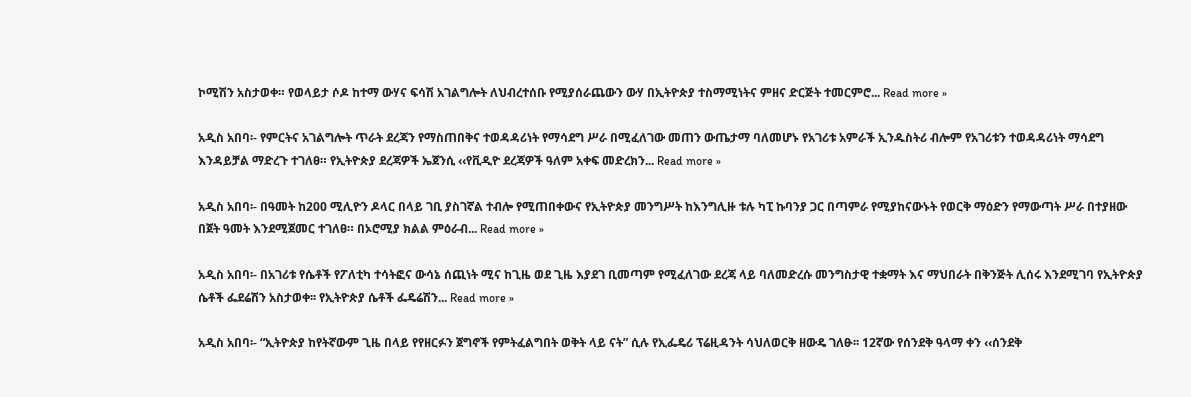ኮሚሽን አስታወቀ። የወላይታ ሶዶ ከተማ ውሃና ፍሳሽ አገልግሎት ለህብረተሰቡ የሚያሰራጨውን ውሃ በኢትዮጵያ ተስማሚነትና ምዘና ድርጅት ተመርምሮ... Read more »

አዲስ አበባ፡- የምርትና አገልግሎት ጥራት ደረጃን የማስጠበቅና ተወዳዳሪነት የማሳደግ ሥራ በሚፈለገው መጠን ውጤታማ ባለመሆኑ የአገሪቱ አምራች ኢንዱስትሪ ብሎም የአገሪቱን ተወዳዳሪነት ማሳደግ እንዳይቻል ማድረጉ ተገለፀ። የኢትዮጵያ ደረጃዎች ኤጀንሲ ‹‹የቪዲዮ ደረጃዎች ዓለም አቀፍ መድረክን... Read more »

አዲስ አበባ፡- በዓመት ከ200 ሚሊዮን ዶላር በላይ ገቢ ያስገኛል ተብሎ የሚጠበቀውና የኢትዮጵያ መንግሥት ከእንግሊዙ ቱሉ ካፒ ኩባንያ ጋር በጣምራ የሚያከናውኑት የወርቅ ማዕድን የማውጣት ሥራ በተያዘው በጀት ዓመት እንደሚጀመር ተገለፀ። በኦሮሚያ ክልል ምዕራብ... Read more »

አዲስ አበባ፡- በአገሪቱ የሴቶች የፖለቲካ ተሳትፎና ውሳኔ ሰጪነት ሚና ከጊዜ ወደ ጊዜ እያደገ ቢመጣም የሚፈለገው ደረጃ ላይ ባለመድረሱ መንግስታዊ ተቋማት እና ማህበራት በቅንጅት ሊሰሩ እንደሚገባ የኢትዮጵያ ሴቶች ፌደሬሽን አስታወቀ፡፡ የኢትዮጵያ ሴቶች ፌዴሬሽን... Read more »

አዲስ አበባ፡- “ኢትዮጵያ ከየትኛውም ጊዜ በላይ የየዘርፉን ጀግኖች የምትፈልግበት ወቅት ላይ ናት” ሲሉ የኢፌዴሪ ፕሬዚዳንት ሳህለወርቅ ዘውዴ ገለፁ፡፡ 12ኛው የሰንደቅ ዓላማ ቀን ‹‹ሰንደቅ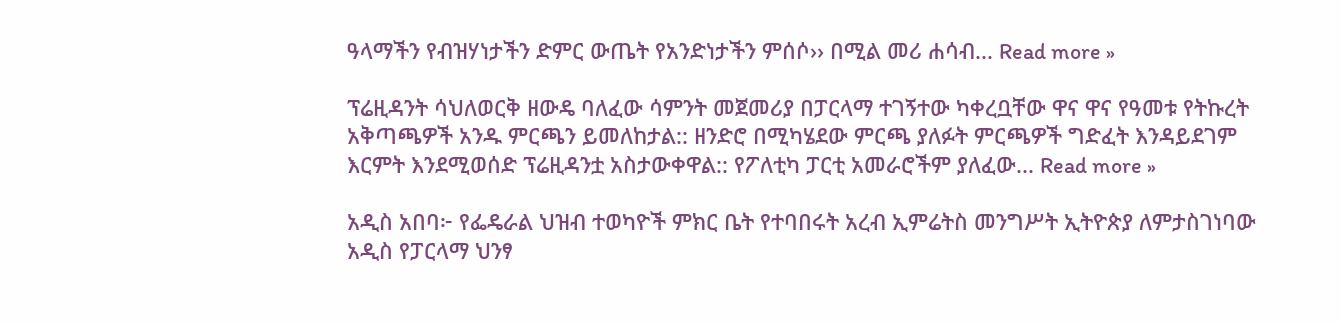ዓላማችን የብዝሃነታችን ድምር ውጤት የአንድነታችን ምሰሶ›› በሚል መሪ ሐሳብ... Read more »

ፕሬዚዳንት ሳህለወርቅ ዘውዴ ባለፈው ሳምንት መጀመሪያ በፓርላማ ተገኝተው ካቀረቧቸው ዋና ዋና የዓመቱ የትኩረት አቅጣጫዎች አንዱ ምርጫን ይመለከታል:: ዘንድሮ በሚካሄደው ምርጫ ያለፉት ምርጫዎች ግድፈት እንዳይደገም እርምት እንደሚወሰድ ፕሬዚዳንቷ አስታውቀዋል:: የፖለቲካ ፓርቲ አመራሮችም ያለፈው... Read more »

አዲስ አበባ፦ የፌዴራል ህዝብ ተወካዮች ምክር ቤት የተባበሩት አረብ ኢምሬትስ መንግሥት ኢትዮጵያ ለምታስገነባው አዲስ የፓርላማ ህንፃ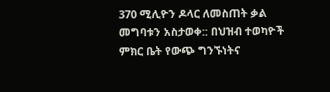370 ሚሊዮን ዶላር ለመስጠት ቃል መግባቱን አስታወቀ:: በህዝብ ተወካዮች ምክር ቤት የውጭ ግንኙነትና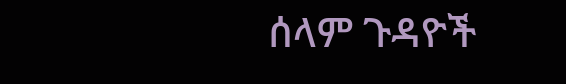ሰላም ጉዳዮች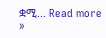ቋሚ... Read more »